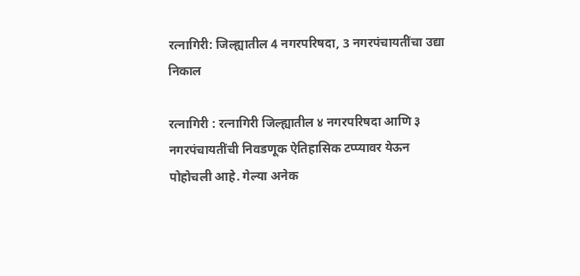रत्नागिरी: जिल्ह्यातील 4 नगरपरिषदा, 3 नगरपंचायतींचा उद्या निकाल

रत्नागिरी : रत्नागिरी जिल्ह्यातील ४ नगरपरिषदा आणि ३ नगरपंचायतींची निवडणूक ऐतिहासिक टप्प्यावर येऊन पोहोचली आहे. गेल्या अनेक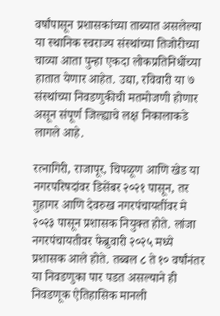वर्षांपासून प्रशासकांच्या ताब्यात असलेल्या या स्थानिक स्वराज्य संस्थांच्या तिजोरीच्या चाव्या आता पुन्हा एकदा लोकप्रतिनिधींच्या हातात येणार आहेत. उद्या, रविवारी या ७ संस्थांच्या निवडणुकीची मतमोजणी होणार असून संपूर्ण जिल्ह्याचे लक्ष निकालाकडे लागले आहे.

रत्नागिरी, राजापूर, चिपळूण आणि खेड या नगरपरिषदांवर डिसेंबर २०२१ पासून, तर गुहागर आणि देवरुख नगरपंचायतींवर मे २०२३ पासून प्रशासक नियुक्त होते. लांजा नगरपंचायतीवर फेब्रुवारी २०२५ मध्ये प्रशासक आले होते. तब्बल ८ ते १० वर्षांनंतर या निवडणुका पार पडत असल्याने ही निवडणूक ऐतिहासिक मानली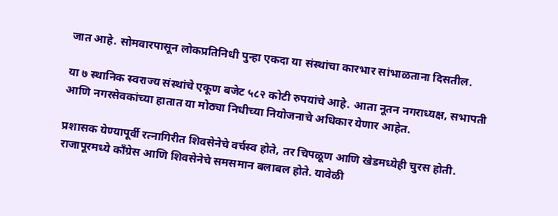जात आहे. सोमवारपासून लोकप्रतिनिधी पुन्हा एकदा या संस्थांचा कारभार सांभाळताना दिसतील.

या ७ स्थानिक स्वराज्य संस्थांचे एकूण बजेट ५८२ कोटी रुपयांचे आहे. आता नूतन नगराध्यक्ष, सभापती आणि नगरसेवकांच्या हातात या मोठ्या निधीच्या नियोजनाचे अधिकार येणार आहेत.

प्रशासक येण्यापूर्वी रत्नागिरीत शिवसेनेचे वर्चस्व होते, तर चिपळूण आणि खेडमध्येही चुरस होती. राजापूरमध्ये काँग्रेस आणि शिवसेनेचे समसमान बलाबल होते. यावेळी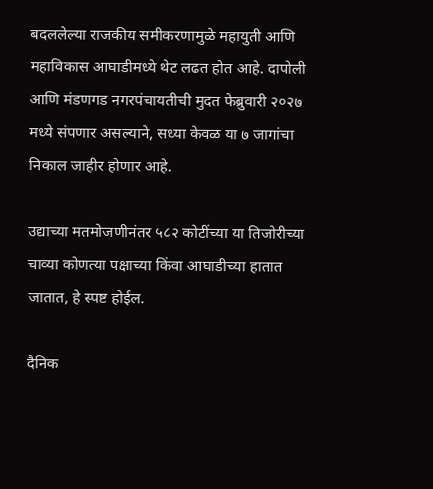बदललेल्या राजकीय समीकरणामुळे महायुती आणि महाविकास आघाडीमध्ये थेट लढत होत आहे. दापोली आणि मंडणगड नगरपंचायतीची मुदत फेब्रुवारी २०२७ मध्ये संपणार असल्याने, सध्या केवळ या ७ जागांचा निकाल जाहीर होणार आहे.

उद्याच्या मतमोजणीनंतर ५८२ कोटींच्या या तिजोरीच्या चाव्या कोणत्या पक्षाच्या किंवा आघाडीच्या हातात जातात, हे स्पष्ट होईल.

दैनिक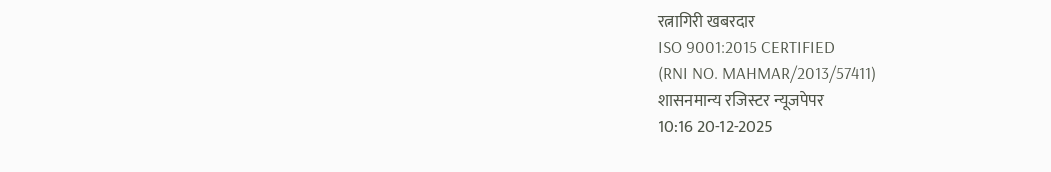रत्नागिरी खबरदार
ISO 9001:2015 CERTIFIED
(RNI NO. MAHMAR/2013/57411)
शासनमान्य रजिस्टर न्यूजपेपर
10:16 20-12-2025